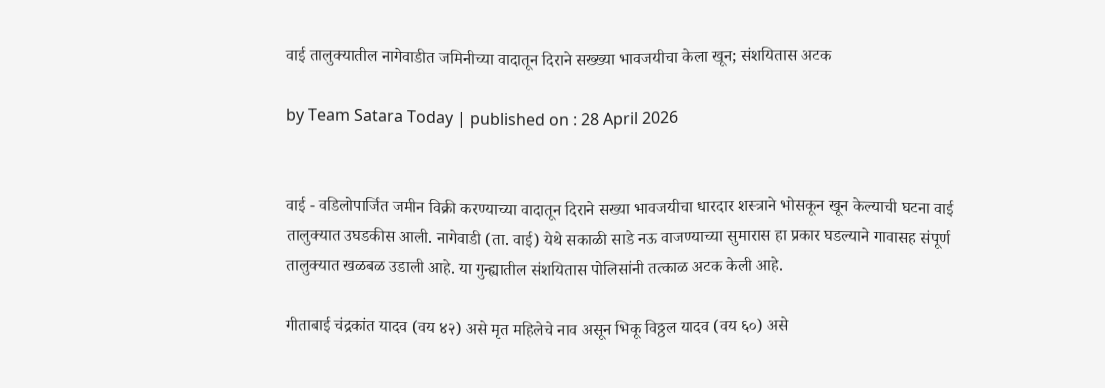वाई तालुक्यातील नागेवाडीत जमिनीच्या वादातून दिराने सख्ख्या भावजयीचा केला खून; संशयितास अटक

by Team Satara Today | published on : 28 April 2026


वाई - वडिलोपार्जित जमीन विक्री करण्याच्या वादातून दिराने सख्या भावजयीचा धारदार शस्त्राने भोसकून खून केल्याची घटना वाई तालुक्यात उघडकीस आली. नागेवाडी (ता. वाई) येथे सकाळी साडे नऊ वाजण्याच्या सुमारास हा प्रकार घडल्याने गावासह संपूर्ण तालुक्यात खळबळ उडाली आहे. या गुन्ह्यातील संशयितास पोलिसांनी तत्काळ अटक केली आहे.

गीताबाई चंद्रकांत यादव (वय ४२) असे मृत महिलेचे नाव असून भिकू विठ्ठल यादव (वय ६०) असे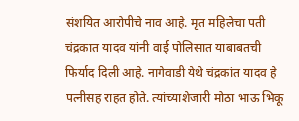संशयित आरोपीचे नाव आहे. मृत महिलेचा पती चंद्रकात यादव यांनी वाई पोलिसात याबाबतची फिर्याद दिली आहे. नागेवाडी येथे चंद्रकांत यादव हे पत्नीसह राहत होते. त्यांच्याशेजारी मोठा भाऊ भिकू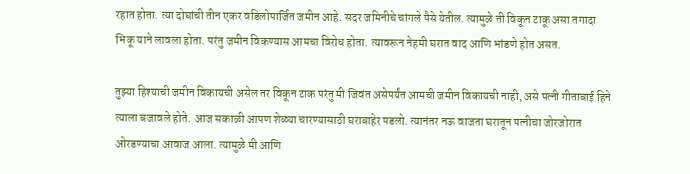रहात होता. त्या दोघांची तीन एकर वडिलोपार्जित जमीन आहे. सदर जमिनीचे चांगले पैसे येतील. त्यामुळे ती विकून टाकू असा तगादा भिकू याने लावला होता. परंतु जमीन विकण्यास आमचा विरोध होता. त्यावरून नेहमी घरात वाद आणि भांडणे होत असत.

तुझ्या हिश्याची जमीन विकायची असेल तर विकून टाक परंतु मी जिवंत असेपर्यंत आमची जमीन विकायची नाही, असे पत्नी गीताबाई हिने त्याला बजावले होते. आज सकाळी आपण शेळ्या चारण्यासाठी घराबाहेर पडलो. त्यानंतर नऊ वाजता घरातून पत्नीचा जोरजोरात ओरडण्याचा आवाज आला. त्यामुळे मी आणि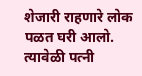शेजारी राहणारे लोक पळत घरी आलो. त्यावेळी पत्नी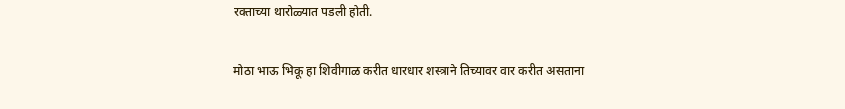रक्ताच्या थारोळ्यात पडली होती.

मोठा भाऊ भिकू हा शिवीगाळ करीत धारधार शस्त्राने तिच्यावर वार करीत असताना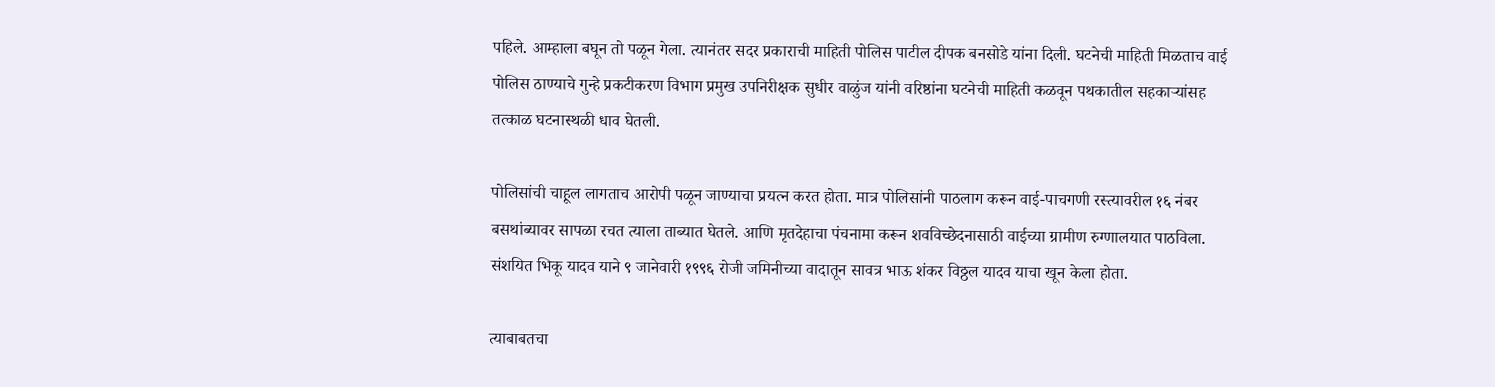पहिले. आम्हाला बघून तो पळून गेला. त्यानंतर सदर प्रकाराची माहिती पोलिस पाटील दीपक बनसोडे यांना दिली. घटनेची माहिती मिळताच वाई पोलिस ठाण्याचे गुन्हे प्रकटीकरण विभाग प्रमुख उपनिरीक्षक सुधीर वाळुंज यांनी वरिष्ठांना घटनेची माहिती कळवून पथकातील सहकाऱ्यांसह तत्काळ घटनास्थळी धाव घेतली.

पोलिसांची चाहूल लागताच आरोपी पळून जाण्याचा प्रयत्न करत होता. मात्र पोलिसांनी पाठलाग करून वाई-पाचगणी रस्त्यावरील १६ नंबर बसथांब्यावर सापळा रचत त्याला ताब्यात घेतले. आणि मृतदेहाचा पंचनामा करून शवविच्छेदनासाठी वाईच्या ग्रामीण रुग्णालयात पाठविला. संशयित भिकू यादव याने ९ जानेवारी १९९६ रोजी जमिनीच्या वादातून सावत्र भाऊ शंकर विठ्ठल यादव याचा खून केला होता.

त्याबाबतचा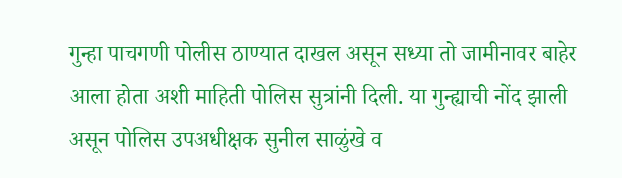गुन्हा पाचगणी पोलीस ठाण्यात दाखल असून सध्या तो जामीनावर बाहेर आला होता अशी माहिती पोलिस सुत्रांनी दिली. या गुन्ह्याची नोंद झाली असून पोलिस उपअधीक्षक सुनील साळुंखे व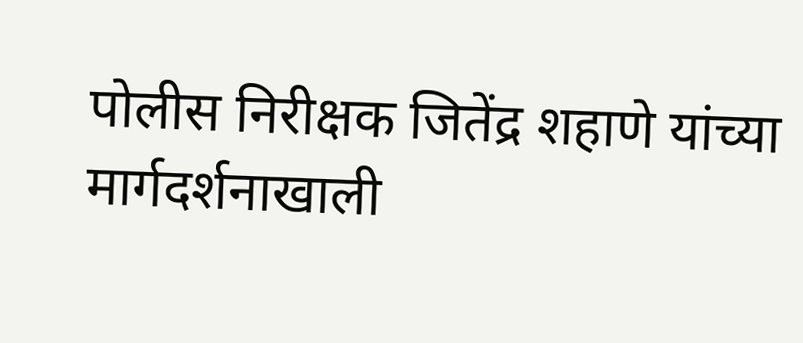पोलीस निरीक्षक जितेंद्र शहाणे यांच्या मार्गदर्शनाखाली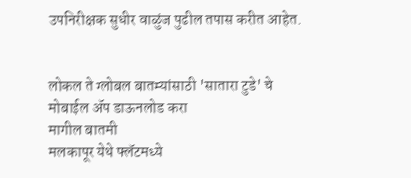उपनिरीक्षक सुधीर वाळुंज पुढील तपास करीत आहेत.


लोकल ते ग्लोबल बातम्यांसाठी 'सातारा टुडे' चे मोबाईल ॲप डाऊनलोड करा
मागील बातमी
मलकापूर येथे फ्लॅटमध्ये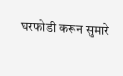घरफोडी करून सुमारे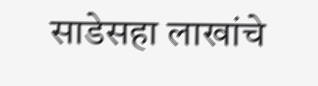साडेसहा लाखांचे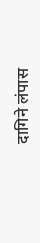दागिने लंपास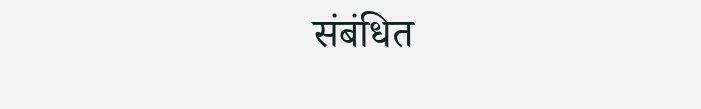संबंधित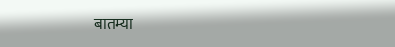बातम्या